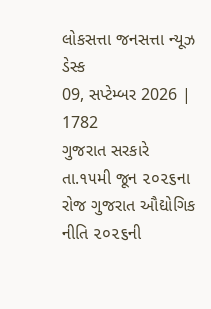લોકસત્તા જનસત્તા ન્યૂઝ ડેસ્ક
09, સપ્ટેમ્બર 2026 |
1782
ગુજરાત સરકારે તા.૧૫મી જૂન ૨૦૨૬ના રોજ ગુજરાત ઔદ્યોગિક નીતિ ૨૦૨૬ની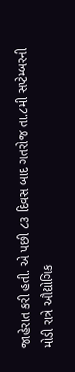જાહેરાત કરી હતી. એ પછી ૮૩ દિવસ બાદ ગતરોજ તા.૮મી સપ્ટેમ્બરની મોડી રાત્રે ઔદ્યોગિક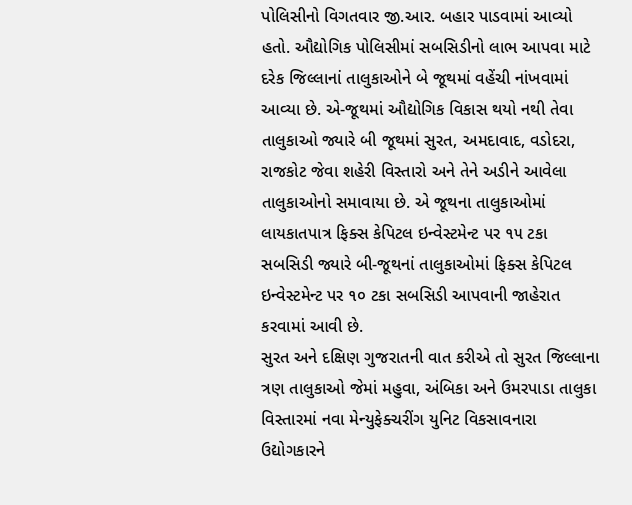પોલિસીનો વિગતવાર જી.આર. બહાર પાડવામાં આવ્યો હતો. ઔદ્યોગિક પોલિસીમાં સબસિડીનો લાભ આપવા માટે દરેક જિલ્લાનાં તાલુકાઓને બે જૂથમાં વહેંચી નાંખવામાં આવ્યા છે. એ-જૂથમાં ઔદ્યોગિક વિકાસ થયો નથી તેવા તાલુકાઓ જ્યારે બી જૂથમાં સુરત, અમદાવાદ, વડોદરા, રાજકોટ જેવા શહેરી વિસ્તારો અને તેને અડીને આવેલા તાલુકાઓનો સમાવાયા છે. એ જૂથના તાલુકાઓમાં લાયકાતપાત્ર ફિક્સ કેપિટલ ઇન્વેસ્ટમેન્ટ પર ૧૫ ટકા સબસિડી જ્યારે બી-જૂથનાં તાલુકાઓમાં ફિક્સ કેપિટલ ઇન્વેસ્ટમેન્ટ પર ૧૦ ટકા સબસિડી આપવાની જાહેરાત કરવામાં આવી છે.
સુરત અને દક્ષિણ ગુજરાતની વાત કરીએ તો સુરત જિલ્લાના ત્રણ તાલુકાઓ જેમાં મહુવા, અંબિકા અને ઉમરપાડા તાલુકા વિસ્તારમાં નવા મેન્યુફેક્ચરીંગ યુનિટ વિકસાવનારા ઉદ્યોગકારને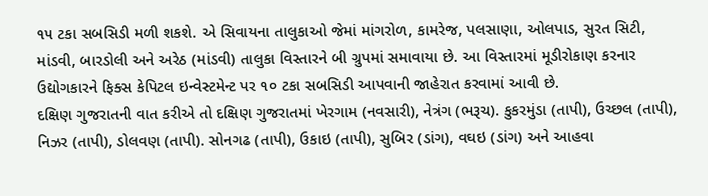૧૫ ટકા સબસિડી મળી શકશે. એ સિવાયના તાલુકાઓ જેમાં માંગરોળ, કામરેજ, પલસાણા, ઓલપાડ, સુરત સિટી, માંડવી, બારડોલી અને અરેઠ (માંડવી) તાલુકા વિસ્તારને બી ગ્રુપમાં સમાવાયા છે. આ વિસ્તારમાં મૂડીરોકાણ કરનાર ઉદ્યોગકારને ફિક્સ કેપિટલ ઇન્વેસ્ટમેન્ટ પર ૧૦ ટકા સબસિડી આપવાની જાહેરાત કરવામાં આવી છે.
દક્ષિણ ગુજરાતની વાત કરીએ તો દક્ષિણ ગુજરાતમાં ખેરગામ (નવસારી), નેત્રંગ (ભરૂચ). કુકરમુંડા (તાપી), ઉચ્છલ (તાપી), નિઝર (તાપી), ડોલવણ (તાપી). સોનગઢ (તાપી), ઉકાઇ (તાપી), સુબિર (ડાંગ), વઘઇ (ડાંગ) અને આહવા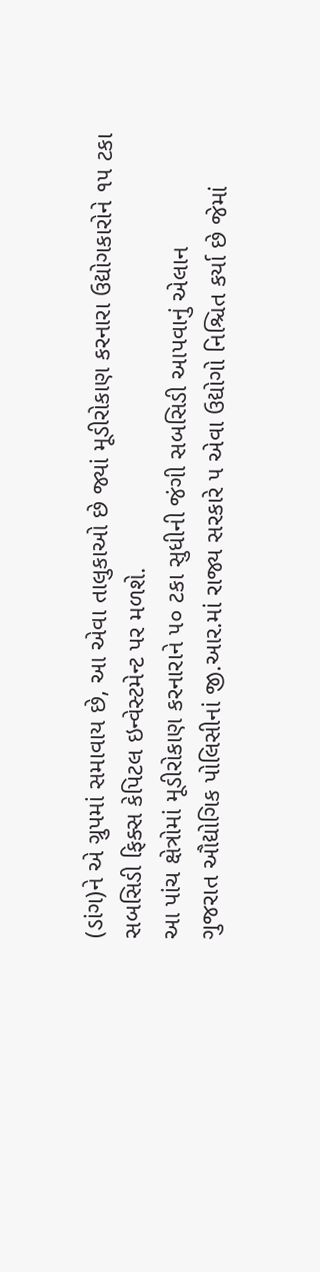(ડાંગ)ને એ ગ્રુપમાં સમાવાય છે, આ એવા તાલુકાઓ છે જ્યાં મૂડીરોકાણ કરનારા ઉદ્યોગકારોને ૧૫ ટકા સબસિડી ફિક્સ કેપિટલ ઇન્વેસ્ટમેન્ટ પર મળશે.
આ પાંચ ક્ષેત્રોમાં મૂડીરોકાણ કરનારાને ૫૦ ટકા સુધીની જંગી સબસિડી આપવાનું એલાન
ગુજરાત ઔદ્યોગિક પોલિસીનાં જી.આર.માં રાજ્ય સરકારે ૫ એવા ઉદ્યોગો નિશ્ચિત કર્યા છે જેમાં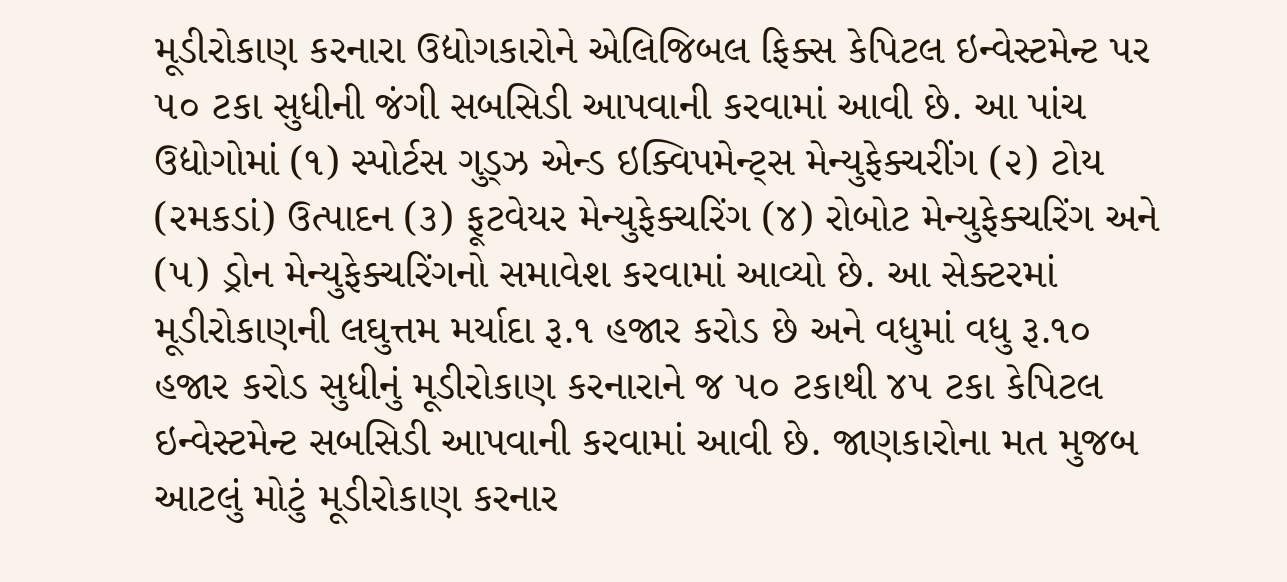મૂડીરોકાણ કરનારા ઉદ્યોગકારોને એલિજિબલ ફિક્સ કેપિટલ ઇન્વેસ્ટમેન્ટ પર ૫૦ ટકા સુધીની જંગી સબસિડી આપવાની કરવામાં આવી છે. આ પાંચ ઉદ્યોગોમાં (૧) સ્પોર્ટસ ગુડ્ઝ એન્ડ ઇક્વિપમેન્ટ્સ મેન્યુફેક્ચરીંગ (૨) ટોય (રમકડાં) ઉત્પાદન (૩) ફૂટવેયર મેન્યુફેક્ચરિંગ (૪) રોબોટ મેન્યુફેક્ચરિંગ અને (૫) ડ્રોન મેન્યુફેક્ચરિંગનો સમાવેશ કરવામાં આવ્યો છે. આ સેક્ટરમાં મૂડીરોકાણની લઘુત્તમ મર્યાદા રૂ.૧ હજાર કરોડ છે અને વધુમાં વધુ રૂ.૧૦ હજાર કરોડ સુધીનું મૂડીરોકાણ કરનારાને જ ૫૦ ટકાથી ૪૫ ટકા કેપિટલ ઇન્વેસ્ટમેન્ટ સબસિડી આપવાની કરવામાં આવી છે. જાણકારોના મત મુજબ આટલું મોટું મૂડીરોકાણ કરનાર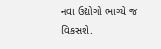નવા ઉદ્યોગો ભાગ્યે જ વિકસશે.